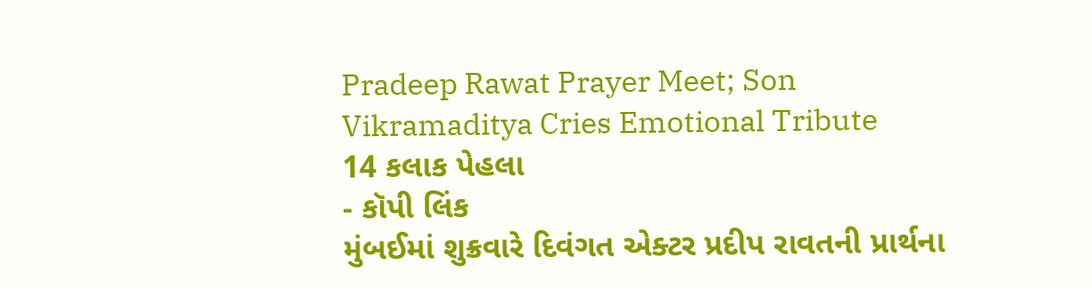Pradeep Rawat Prayer Meet; Son Vikramaditya Cries Emotional Tribute
14 કલાક પેહલા
- કૉપી લિંક
મુંબઈમાં શુક્રવારે દિવંગત એક્ટર પ્રદીપ રાવતની પ્રાર્થના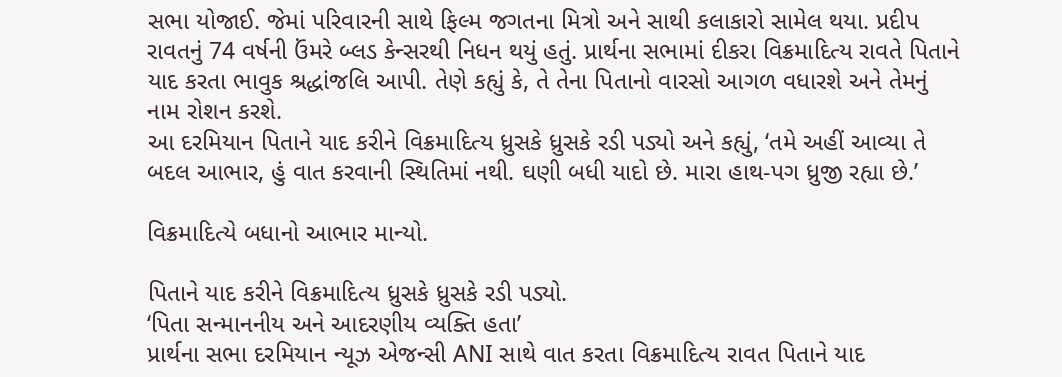સભા યોજાઈ. જેમાં પરિવારની સાથે ફિલ્મ જગતના મિત્રો અને સાથી કલાકારો સામેલ થયા. પ્રદીપ રાવતનું 74 વર્ષની ઉંમરે બ્લડ કેન્સરથી નિધન થયું હતું. પ્રાર્થના સભામાં દીકરા વિક્રમાદિત્ય રાવતે પિતાને યાદ કરતા ભાવુક શ્રદ્ધાંજલિ આપી. તેણે કહ્યું કે, તે તેના પિતાનો વારસો આગળ વધારશે અને તેમનું નામ રોશન કરશે.
આ દરમિયાન પિતાને યાદ કરીને વિક્રમાદિત્ય ધ્રુસકે ધ્રુસકે રડી પડ્યો અને કહ્યું, ‘તમે અહીં આવ્યા તે બદલ આભાર, હું વાત કરવાની સ્થિતિમાં નથી. ઘણી બધી યાદો છે. મારા હાથ-પગ ધ્રુજી રહ્યા છે.’

વિક્રમાદિત્યે બધાનો આભાર માન્યો.

પિતાને યાદ કરીને વિક્રમાદિત્ય ધ્રુસકે ધ્રુસકે રડી પડ્યો.
‘પિતા સન્માનનીય અને આદરણીય વ્યક્તિ હતા’
પ્રાર્થના સભા દરમિયાન ન્યૂઝ એજન્સી ANI સાથે વાત કરતા વિક્રમાદિત્ય રાવત પિતાને યાદ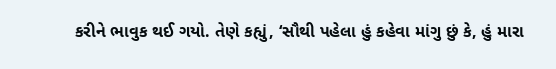કરીને ભાવુક થઈ ગયો. તેણે કહ્યું, ‘સૌથી પહેલા હું કહેવા માંગુ છું કે, હું મારા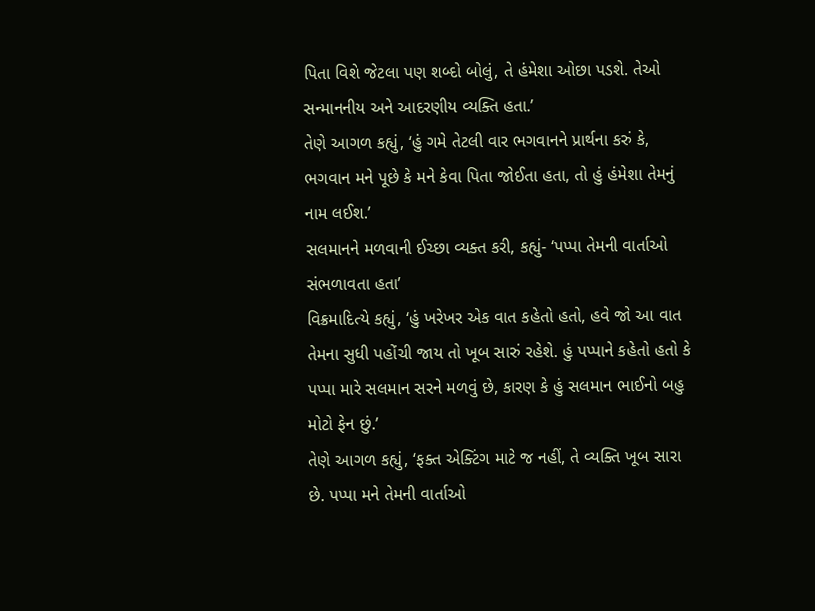પિતા વિશે જેટલા પણ શબ્દો બોલું, તે હંમેશા ઓછા પડશે. તેઓ સન્માનનીય અને આદરણીય વ્યક્તિ હતા.’
તેણે આગળ કહ્યું, ‘હું ગમે તેટલી વાર ભગવાનને પ્રાર્થના કરું કે, ભગવાન મને પૂછે કે મને કેવા પિતા જોઈતા હતા, તો હું હંમેશા તેમનું નામ લઈશ.’
સલમાનને મળવાની ઈચ્છા વ્યક્ત કરી, કહ્યું- ‘પપ્પા તેમની વાર્તાઓ સંભળાવતા હતા’
વિક્રમાદિત્યે કહ્યું, ‘હું ખરેખર એક વાત કહેતો હતો, હવે જો આ વાત તેમના સુધી પહોંચી જાય તો ખૂબ સારું રહેશે. હું પપ્પાને કહેતો હતો કે પપ્પા મારે સલમાન સરને મળવું છે, કારણ કે હું સલમાન ભાઈનો બહુ મોટો ફેન છું.’
તેણે આગળ કહ્યું, ‘ફક્ત એક્ટિંગ માટે જ નહીં, તે વ્યક્તિ ખૂબ સારા છે. પપ્પા મને તેમની વાર્તાઓ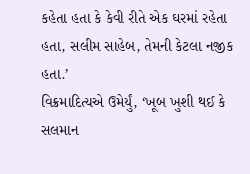કહેતા હતા કે કેવી રીતે એક ઘરમાં રહેતા હતા, સલીમ સાહેબ, તેમની કેટલા નજીક હતા.’
વિક્રમાદિત્યએ ઉમેર્યું, ‘ખૂબ ખુશી થઈ કે સલમાન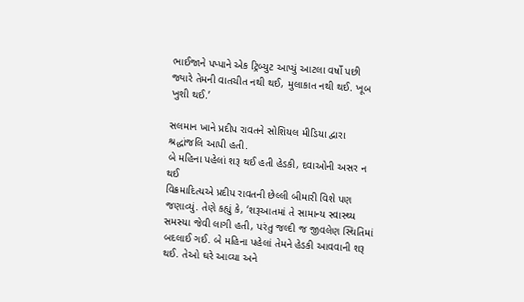ભાઈજાને પપ્પાને એક ટ્રિબ્યુટ આપ્યું આટલા વર્ષો પછી જ્યારે તેમની વાતચીત નથી થઈ, મુલાકાત નથી થઈ. ખૂબ ખુશી થઈ.’

સલમાન ખાને પ્રદીપ રાવતને સોશિયલ મીડિયા દ્વારા શ્રદ્ધાંજલિ આપી હતી.
બે મહિના પહેલાં શરૂ થઈ હતી હેડકી, દવાઓની અસર ન થઈ
વિક્રમાદિત્યએ પ્રદીપ રાવતની છેલ્લી બીમારી વિશે પણ જણાવ્યું. તેણે કહ્યું કે, ‘શરૂઆતમાં તે સામાન્ય સ્વાસ્થ્ય સમસ્યા જેવી લાગી હતી, પરંતુ જલ્દી જ જીવલેણ સ્થિતિમાં બદલાઈ ગઈ. બે મહિના પહેલાં તેમને હેડકી આવવાની શરૂ થઈ. તેઓ ઘરે આવ્યા અને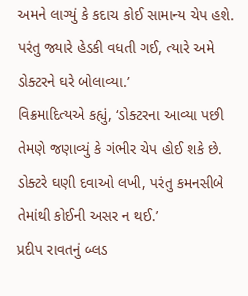અમને લાગ્યું કે કદાચ કોઈ સામાન્ય ચેપ હશે. પરંતુ જ્યારે હેડકી વધતી ગઈ, ત્યારે અમે ડોક્ટરને ઘરે બોલાવ્યા.’
વિક્રમાદિત્યએ કહ્યું, ‘ડોક્ટરના આવ્યા પછી તેમણે જણાવ્યું કે ગંભીર ચેપ હોઈ શકે છે. ડોક્ટરે ઘણી દવાઓ લખી, પરંતુ કમનસીબે તેમાંથી કોઈની અસર ન થઈ.’
પ્રદીપ રાવતનું બ્લડ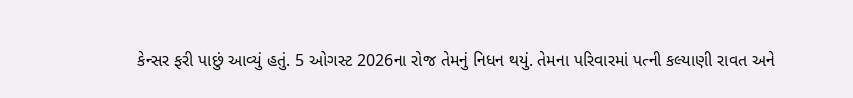કેન્સર ફરી પાછું આવ્યું હતું. 5 ઓગસ્ટ 2026ના રોજ તેમનું નિધન થયું. તેમના પરિવારમાં પત્ની કલ્યાણી રાવત અને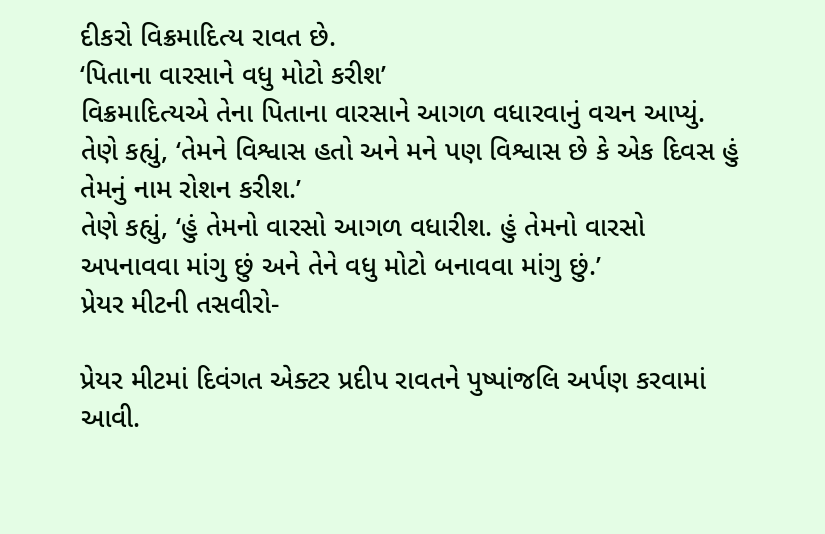દીકરો વિક્રમાદિત્ય રાવત છે.
‘પિતાના વારસાને વધુ મોટો કરીશ’
વિક્રમાદિત્યએ તેના પિતાના વારસાને આગળ વધારવાનું વચન આપ્યું. તેણે કહ્યું, ‘તેમને વિશ્વાસ હતો અને મને પણ વિશ્વાસ છે કે એક દિવસ હું તેમનું નામ રોશન કરીશ.’
તેણે કહ્યું, ‘હું તેમનો વારસો આગળ વધારીશ. હું તેમનો વારસો અપનાવવા માંગુ છું અને તેને વધુ મોટો બનાવવા માંગુ છું.’
પ્રેયર મીટની તસવીરો-

પ્રેયર મીટમાં દિવંગત એક્ટર પ્રદીપ રાવતને પુષ્પાંજલિ અર્પણ કરવામાં આવી.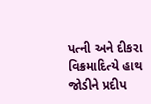પત્ની અને દીકરા વિક્રમાદિત્યે હાથ જોડીને પ્રદીપ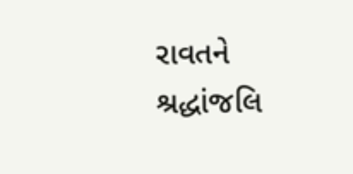રાવતને શ્રદ્ધાંજલિ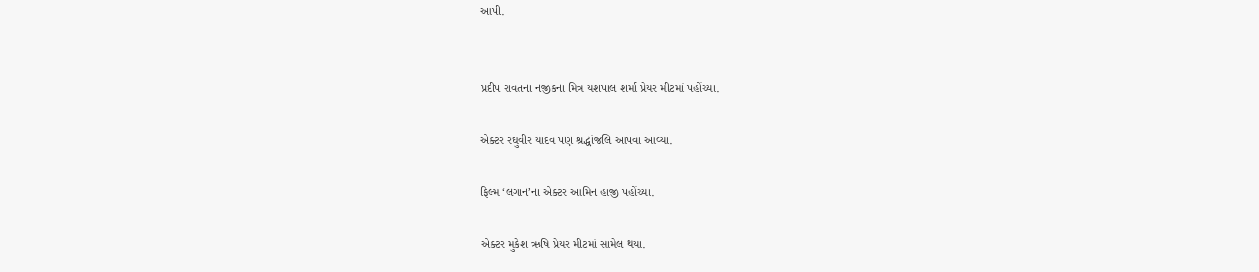આપી.


પ્રદીપ રાવતના નજીકના મિત્ર યશપાલ શર્મા પ્રેયર મીટમાં પહોંચ્યા.

એક્ટર રઘુવીર યાદવ પણ શ્રદ્ધાંજલિ આપવા આવ્યા.

ફિલ્મ ‘લગાન’ના એક્ટર આમિન હાજી પહોંચ્યા.

એક્ટર મુકેશ ઋષિ પ્રેયર મીટમાં સામેલ થયા.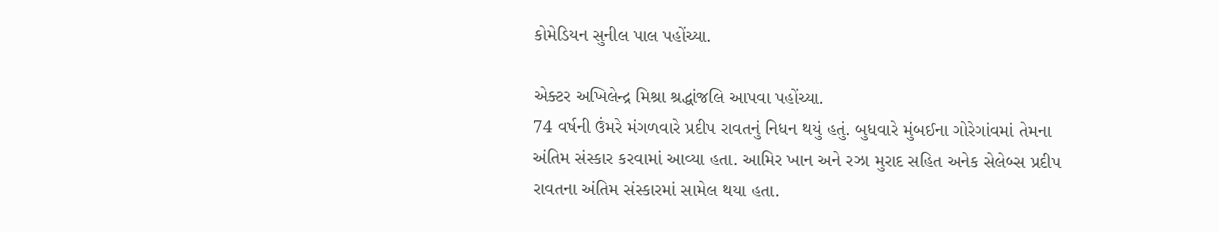કોમેડિયન સુનીલ પાલ પહોંચ્યા.

એક્ટર અખિલેન્દ્ર મિશ્રા શ્રદ્ધાંજલિ આપવા પહોંચ્યા.
74 વર્ષની ઉંમરે મંગળવારે પ્રદીપ રાવતનું નિધન થયું હતું. બુધવારે મુંબઈના ગોરેગાંવમાં તેમના અંતિમ સંસ્કાર કરવામાં આવ્યા હતા. આમિર ખાન અને રઝા મુરાદ સહિત અનેક સેલેબ્સ પ્રદીપ રાવતના અંતિમ સંસ્કારમાં સામેલ થયા હતા.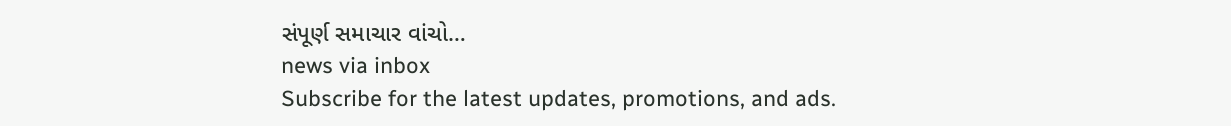સંપૂર્ણ સમાચાર વાંચો…
news via inbox
Subscribe for the latest updates, promotions, and ads.